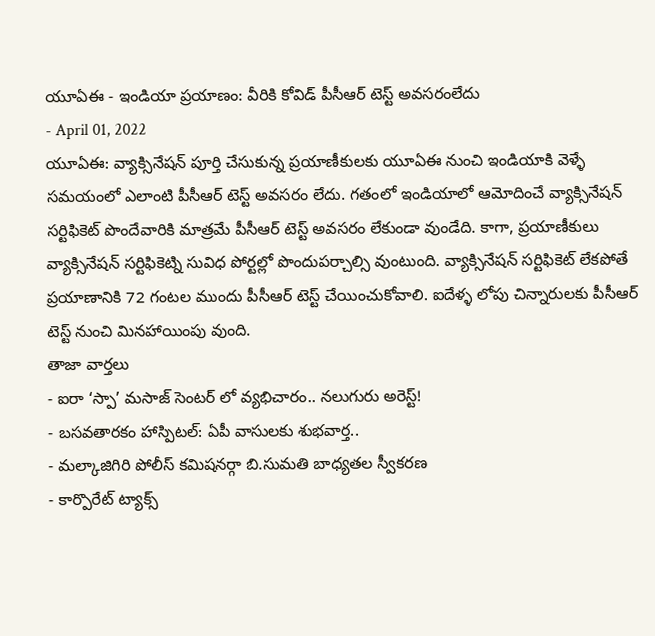యూఏఈ - ఇండియా ప్రయాణం: వీరికి కోవిడ్ పీసీఆర్ టెస్ట్ అవసరంలేదు
- April 01, 2022
యూఏఈ: వ్యాక్సినేషన్ పూర్తి చేసుకున్న ప్రయాణీకులకు యూఏఈ నుంచి ఇండియాకి వెళ్ళే సమయంలో ఎలాంటి పీసీఆర్ టెస్ట్ అవసరం లేదు. గతంలో ఇండియాలో ఆమోదించే వ్యాక్సినేషన్ సర్టిఫికెట్ పొందేవారికి మాత్రమే పీసీఆర్ టెస్ట్ అవసరం లేకుండా వుండేది. కాగా, ప్రయాణీకులు వ్యాక్సినేషన్ సర్టిఫికెట్ని సువిధ పోర్టల్లో పొందుపర్చాల్సి వుంటుంది. వ్యాక్సినేషన్ సర్టిఫికెట్ లేకపోతే ప్రయాణానికి 72 గంటల ముందు పీసీఆర్ టెస్ట్ చేయించుకోవాలి. ఐదేళ్ళ లోపు చిన్నారులకు పీసీఆర్ టెస్ట్ నుంచి మినహాయింపు వుంది.
తాజా వార్తలు
- ఐరా ‘స్పా’ మసాజ్ సెంటర్ లో వ్యభిచారం.. నలుగురు అరెస్ట్!
- బసవతారకం హాస్పిటల్: ఏపీ వాసులకు శుభవార్త..
- మల్కాజిగిరి పోలీస్ కమిషనర్గా బి.సుమతి బాధ్యతల స్వీకరణ
- కార్పొరేట్ ట్యాక్స్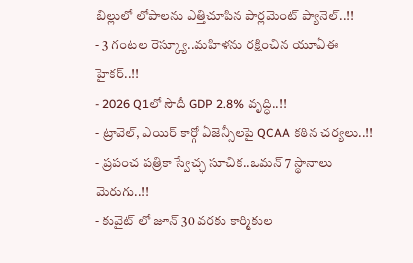బిల్లులో లోపాలను ఎత్తిచూపిన పార్లమెంట్ ప్యానెల్..!!
- 3 గంటల రెస్క్యూ..మహిళను రక్షించిన యూఏఈ హైకర్..!!
- 2026 Q1లో సౌదీ GDP 2.8% వృద్ధి..!!
- ట్రావెల్, ఎయిర్ కార్గో ఏజెన్సీలపై QCAA కఠిన చర్యలు..!!
- ప్రపంచ పత్రికా స్వేచ్ఛ సూచిక..ఒమన్ 7 స్థానాలు మెరుగు..!!
- కువైట్ లో జూన్ 30 వరకు కార్మికుల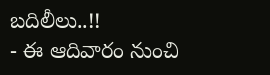బదిలీలు..!!
- ఈ ఆదివారం నుంచి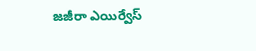జజీరా ఎయిర్వేస్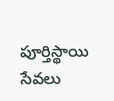పూర్తిస్థాయి సేవలు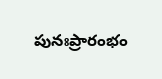పునఃప్రారంభం